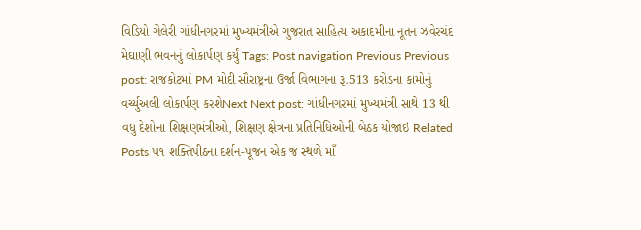વિડિયો ગેલેરી ગાંધીનગરમાં મુખ્યમંત્રીએ ગુજરાત સાહિત્ય અકાદમીના નૂતન ઝવેરચંદ મેઘાણી ભવનનું લોકાર્પણ કર્યું Tags: Post navigation Previous Previous post: રાજકોટમાં PM મોદી સૌરાષ્ટ્રના ઉર્જા વિભાગના રૂ.513 કરોડના કામોનું વર્ચ્યુઅલી લોકાર્પણ કરશેNext Next post: ગાંધીનગરમાં મુખ્યમંત્રી સાથે 13 થી વધુ દેશોના શિક્ષણમંત્રીઓ, શિક્ષણ ક્ષેત્રના પ્રતિનિધિઓની બેઠક યોજાઇ Related Posts ૫૧ શક્તિપીઠના દર્શન-પૂજન એક જ સ્થળે માઁ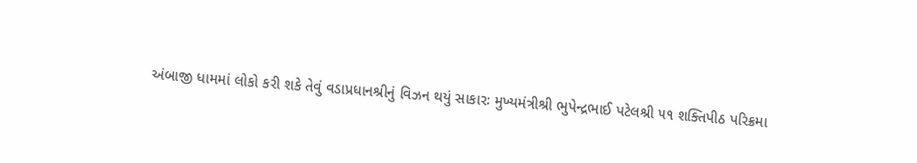અંબાજી ધામમાં લોકો કરી શકે તેવું વડાપ્રધાનશ્રીનું વિઝન થયું સાકારઃ મુખ્યમંત્રીશ્રી ભુપેન્દ્રભાઈ પટેલશ્રી ૫૧ શક્તિપીઠ પરિક્રમા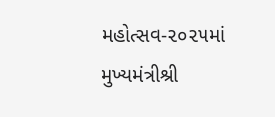મહોત્સવ-૨૦૨૫માં મુખ્યમંત્રીશ્રી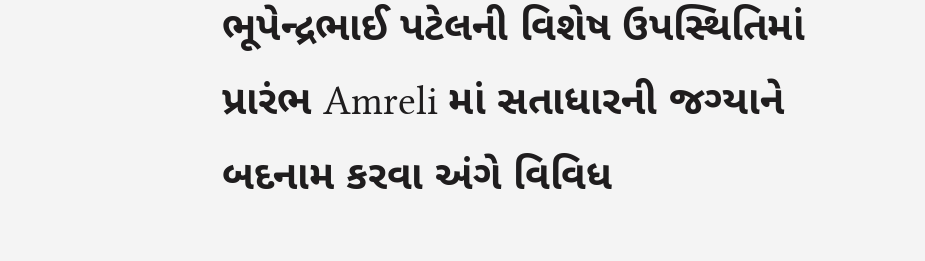ભૂપેન્દ્રભાઈ પટેલની વિશેષ ઉપસ્થિતિમાં પ્રારંભ Amreli માં સતાધારની જગ્યાને બદનામ કરવા અંગે વિવિધ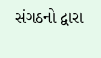સંગઠનો દ્વારા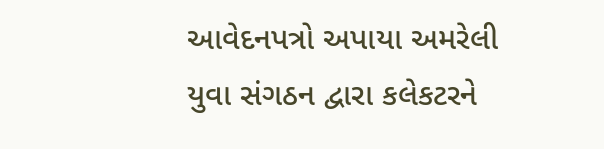આવેદનપત્રો અપાયા અમરેલી યુવા સંગઠન દ્વારા કલેકટરને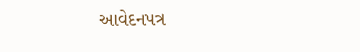આવેદનપત્ર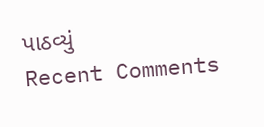પાઠવ્યું
Recent Comments